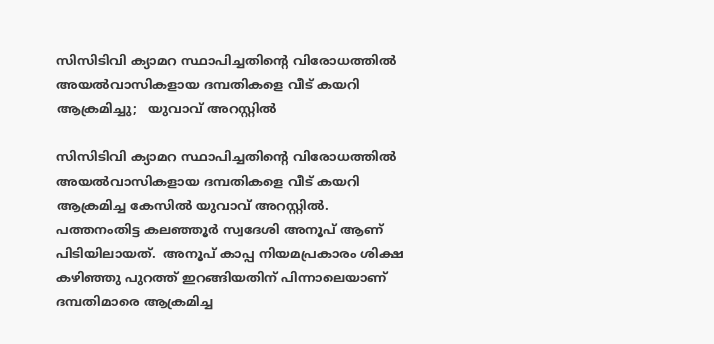സിസിടിവി ക്യാമറ സ്ഥാപിച്ചതിന്റെ വിരോധത്തിൽ അയൽവാസികളായ ദമ്പതികളെ വീട് കയറി ആക്രമിച്ചു;   യുവാവ് അറസ്റ്റിൽ

സിസിടിവി ക്യാമറ സ്ഥാപിച്ചതിന്റെ വിരോധത്തിൽ അയൽവാസികളായ ദമ്പതികളെ വീട് കയറി ആക്രമിച്ച കേസിൽ യുവാവ് അറസ്റ്റിൽ. പത്തനംതിട്ട കലഞ്ഞൂർ സ്വദേശി അനൂപ് ആണ് പിടിയിലായത്.  അനൂപ് കാപ്പ നിയമപ്രകാരം ശിക്ഷ കഴിഞ്ഞു പുറത്ത് ഇറങ്ങിയതിന് പിന്നാലെയാണ് ദമ്പതിമാരെ ആക്രമിച്ച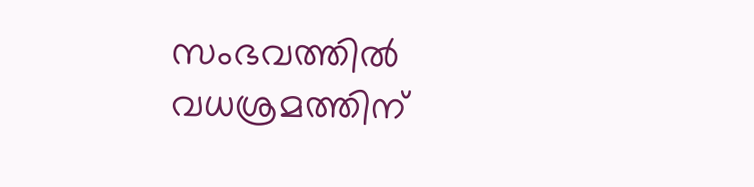സംഭവത്തിൽ വധശ്രമത്തിന്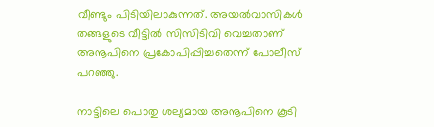വീണ്ടും പിടിയിലാകുന്നത്. അയൽവാസികൾ തങ്ങളുടെ വീട്ടിൽ സിസിടിവി വെച്ചതാണ് അനൂപിനെ പ്രകോപിപ്പിച്ചതെന്ന് പോലീസ് പറഞ്ഞു.

നാട്ടിലെ പൊതു ശല്യമായ അനൂപിനെ കൂടി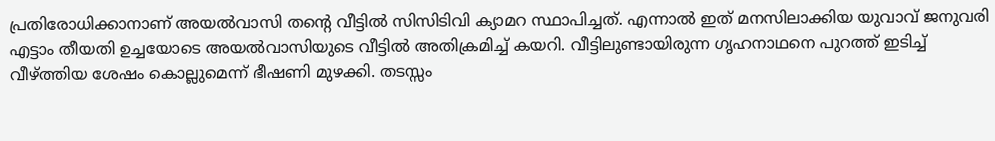പ്രതിരോധിക്കാനാണ് അയൽവാസി തന്‍റെ വീട്ടിൽ സിസിടിവി ക്യാമറ സ്ഥാപിച്ചത്. എന്നാൽ ഇത് മനസിലാക്കിയ യുവാവ് ജനുവരി എട്ടാം തീയതി ഉച്ചയോടെ അയൽവാസിയുടെ വീട്ടിൽ അതിക്രമിച്ച് കയറി. വീട്ടിലുണ്ടായിരുന്ന ഗൃഹനാഥനെ പുറത്ത് ഇടിച്ച് വീഴ്ത്തിയ ശേഷം കൊല്ലുമെന്ന് ഭീഷണി മുഴക്കി. തടസ്സം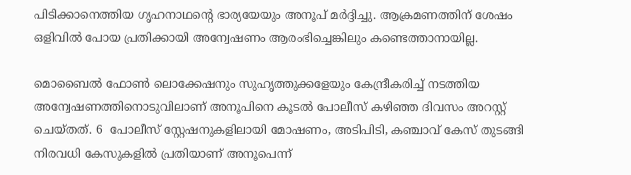പിടിക്കാനെത്തിയ ഗൃഹനാഥന്‍റെ ഭാര്യയേയും അനൂപ് മർദ്ദിച്ചു. ആക്രമണത്തിന് ശേഷം ഒളിവിൽ പോയ പ്രതിക്കായി അന്വേഷണം ആരംഭിച്ചെങ്കിലും കണ്ടെത്താനായില്ല.

മൊബൈൽ ഫോൺ ലൊക്കേഷനും സുഹൃത്തുക്കളേയും കേന്ദ്രീകരിച്ച് നടത്തിയ അന്വേഷണത്തിനൊടുവിലാണ് അനൂപിനെ കൂടൽ പോലീസ് കഴിഞ്ഞ ദിവസം അറസ്റ്റ് ചെയ്തത്. 6  പോലീസ് സ്റ്റേഷനുകളിലായി മോഷണം, അടിപിടി, കഞ്ചാവ് കേസ് തുടങ്ങി നിരവധി കേസുകളിൽ പ്രതിയാണ് അനൂപെന്ന്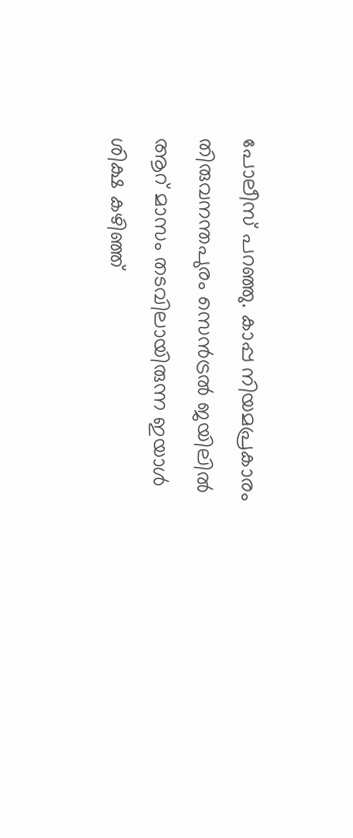പോലീസ് പറഞ്ഞു. കാപ്പ നിയമപ്രകാരം തിരുവനന്തപുരം സെൻട്രൽ ജയിലിൽ ആറ് മാസം തടവിലായിരുന്ന ഇയാൾ ശിക്ഷ കഴിഞ്ഞ്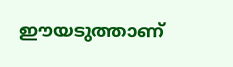ഈയടുത്താണ്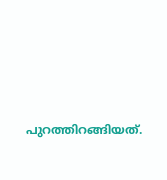പുറത്തിറങ്ങിയത്.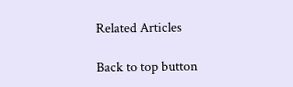Related Articles

Back to top button